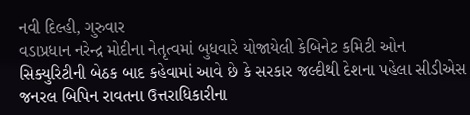નવી દિલ્હી, ગુરુવાર
વડાપ્રધાન નરેન્દ્ર મોદીના નેતૃત્વમાં બુધવારે યોજાયેલી કેબિનેટ કમિટી ઓન સિક્યુરિટીની બેઠક બાદ કહેવામાં આવે છે કે સરકાર જલ્દીથી દેશના પહેલા સીડીએસ જનરલ બિપિન રાવતના ઉત્તરાધિકારીના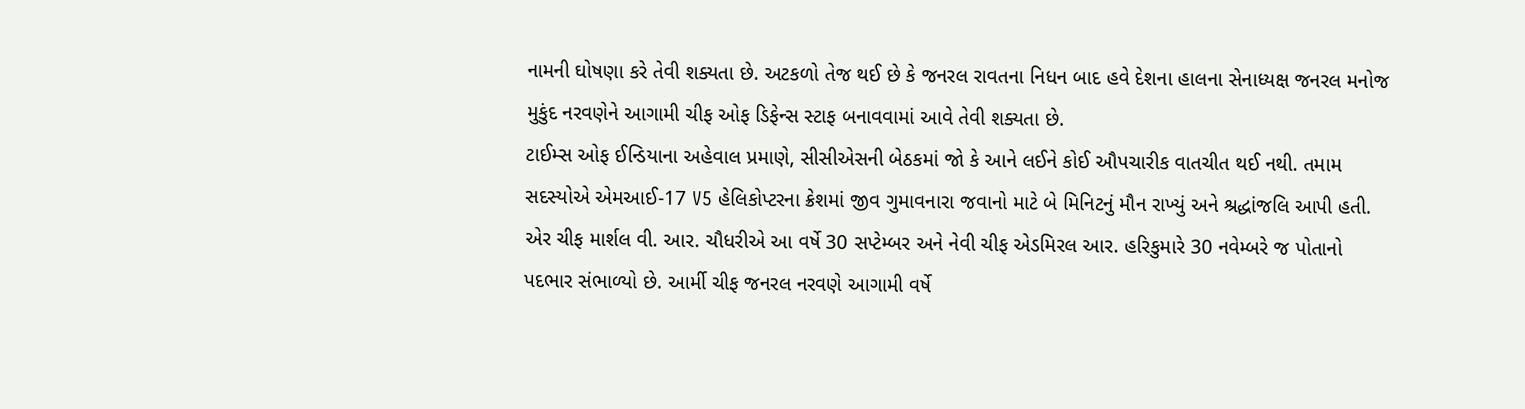નામની ઘોષણા કરે તેવી શક્યતા છે. અટકળો તેજ થઈ છે કે જનરલ રાવતના નિધન બાદ હવે દેશના હાલના સેનાધ્યક્ષ જનરલ મનોજ મુકુંદ નરવણેને આગામી ચીફ ઓફ ડિફેન્સ સ્ટાફ બનાવવામાં આવે તેવી શક્યતા છે.
ટાઈમ્સ ઓફ ઈન્ડિયાના અહેવાલ પ્રમાણે, સીસીએસની બેઠકમાં જો કે આને લઈને કોઈ ઔપચારીક વાતચીત થઈ નથી. તમામ સદસ્યોએ એમઆઈ-17 V5 હેલિકોપ્ટરના ક્રેશમાં જીવ ગુમાવનારા જવાનો માટે બે મિનિટનું મૌન રાખ્યું અને શ્રદ્ધાંજલિ આપી હતી.
એર ચીફ માર્શલ વી. આર. ચૌધરીએ આ વર્ષે 30 સપ્ટેમ્બર અને નેવી ચીફ એડમિરલ આર. હરિકુમારે 30 નવેમ્બરે જ પોતાનો પદભાર સંભાળ્યો છે. આર્મી ચીફ જનરલ નરવણે આગામી વર્ષે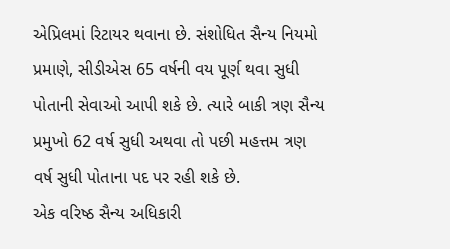એપ્રિલમાં રિટાયર થવાના છે. સંશોધિત સૈન્ય નિયમો પ્રમાણે, સીડીએસ 65 વર્ષની વય પૂર્ણ થવા સુધી પોતાની સેવાઓ આપી શકે છે. ત્યારે બાકી ત્રણ સૈન્ય પ્રમુખો 62 વર્ષ સુધી અથવા તો પછી મહત્તમ ત્રણ વર્ષ સુધી પોતાના પદ પર રહી શકે છે.
એક વરિષ્ઠ સૈન્ય અધિકારી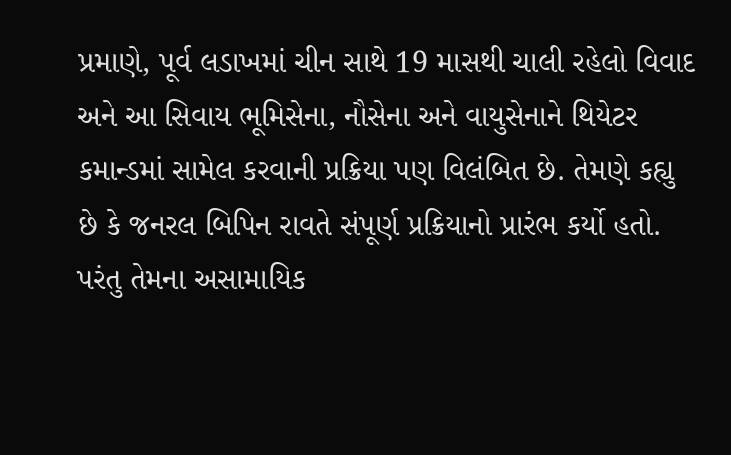પ્રમાણે, પૂર્વ લડાખમાં ચીન સાથે 19 માસથી ચાલી રહેલો વિવાદ અને આ સિવાય ભૂમિસેના, નૌસેના અને વાયુસેનાને થિયેટર કમાન્ડમાં સામેલ કરવાની પ્રક્રિયા પણ વિલંબિત છે. તેમણે કહ્યુ છે કે જનરલ બિપિન રાવતે સંપૂર્ણ પ્રક્રિયાનો પ્રારંભ કર્યો હતો. પરંતુ તેમના અસામાયિક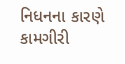નિધનના કારણે કામગીરી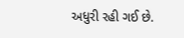અધુરી રહી ગઈ છે.